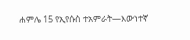ሐምሌ 15 የኢየሱስ ተአምራት—እውነተኛ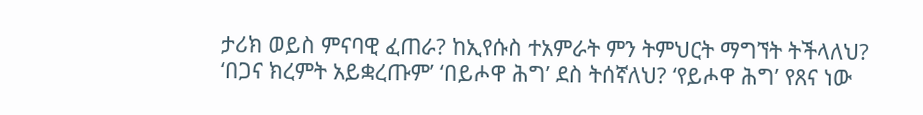ታሪክ ወይስ ምናባዊ ፈጠራ? ከኢየሱስ ተአምራት ምን ትምህርት ማግኘት ትችላለህ? ‘በጋና ክረምት አይቋረጡም’ ‘በይሖዋ ሕግ’ ደስ ትሰኛለህ? ‘የይሖዋ ሕግ’ የጸና ነው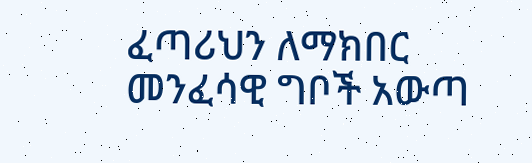ፈጣሪህን ለማክበር መንፈሳዊ ግቦች አውጣ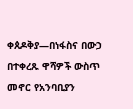ቀጰዶቅያ—በነፋስና በውኃ በተቀረጹ ዋሻዎች ውስጥ መኖር የአንባቢያን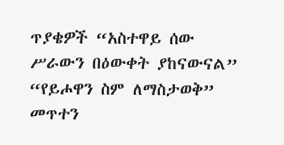ጥያቄዎች “አስተዋይ ሰው ሥራውን በዕውቀት ያከናውናል” “የይሖዋን ስም ለማስታወቅ” መጥተን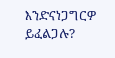እንድናነጋግርዎ ይፈልጋሉ?